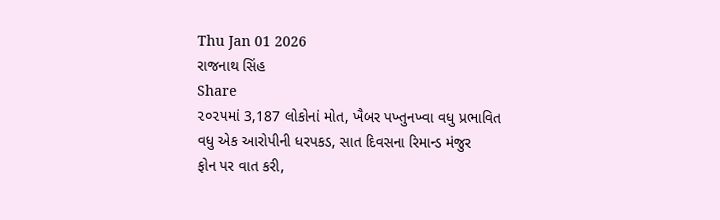Thu Jan 01 2026
રાજનાથ સિંહ
Share
૨૦૨૫માં 3,187 લોકોનાં મોત, ખૈબર પખ્તુનખ્વા વધુ પ્રભાવિત
વધુ એક આરોપીની ધરપકડ, સાત દિવસના રિમાન્ડ મંજુર
ફોન પર વાત કરી,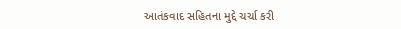આતંકવાદ સહિતના મુદ્દે ચર્ચા કરી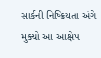સાર્કની નિષ્ક્રિયતા અંગે મુક્યો આ આક્ષેપ